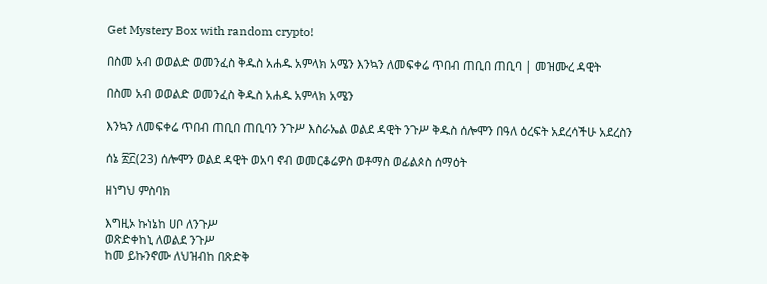Get Mystery Box with random crypto!

በስመ አብ ወወልድ ወመንፈስ ቅዱስ አሐዱ አምላክ አሜን እንኳን ለመፍቀሬ ጥበብ ጠቢበ ጠቢባ | መዝሙረ ዳዊት

በስመ አብ ወወልድ ወመንፈስ ቅዱስ አሐዱ አምላክ አሜን

እንኳን ለመፍቀሬ ጥበብ ጠቢበ ጠቢባን ንጉሥ እስራኤል ወልደ ዳዊት ንጉሥ ቅዱስ ሰሎሞን በዓለ ዕረፍት አደረሳችሁ አደረስን

ሰኔ ፳፫(23) ሰሎሞን ወልደ ዳዊት ወአባ ኖብ ወመርቆሬዎስ ወቶማስ ወፊልጶስ ሰማዕት

ዘነግህ ምስባክ

እግዚኦ ኩነኔከ ሀቦ ለንጉሥ
ወጽድቀከኒ ለወልደ ንጉሥ
ከመ ይኩንኖሙ ለህዝብከ በጽድቅ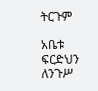ትርጉም

አቤቱ ፍርድህን ለንጉሥ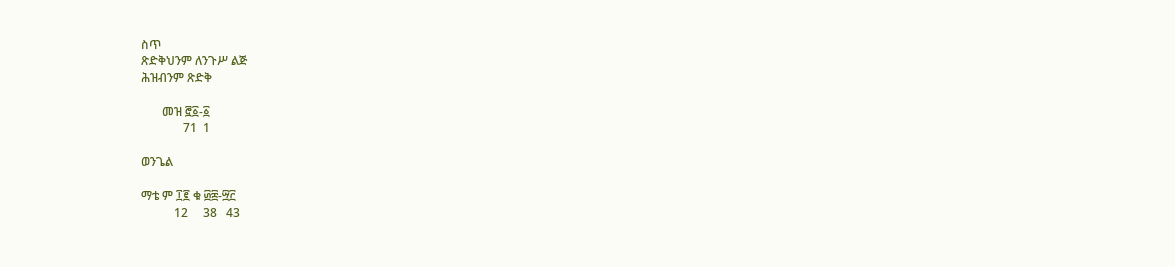ስጥ
ጽድቅህንም ለንጉሥ ልጅ
ሕዝብንም ጽድቅ

       መዝ ፸፩-፩
              71  1

ወንጌል

ማቴ ም ፲፪ ቁ ፴፰-፵፫
           12     38   43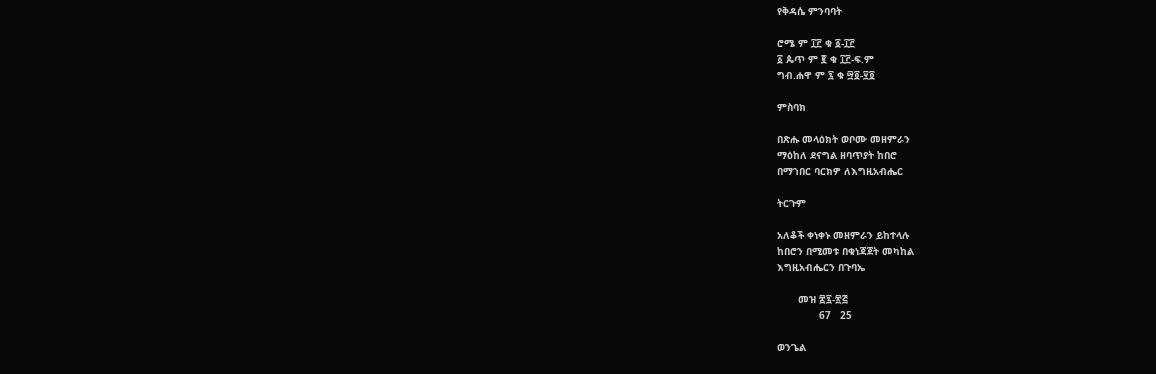የቅዳሴ ምንባባት

ሮሜ ም ፲፫ ቁ ፩-፲፫
፩ ጴጥ ም ፪ ቁ ፲፫-ፍ.ም
ግብ.ሐዋ ም ፯ ቁ ፵፬-፶፬

ምስባክ

በጽሑ መላዕክት ወቦሙ መዘምራን
ማዕከለ ደናግል ዘባጥያት ከበሮ
በማኀበር ባርክዎ ለእግዚአብሔር

ትርጉም

አለቆች ቀነቀኑ መዘምራን ይከተላሉ
ከበሮን በሚመቱ በቁነጃጀት መካከል
እግዚአብሔርን በጉባኤ

       መዝ ፷፯-፳፭
              67   25

ወንጌል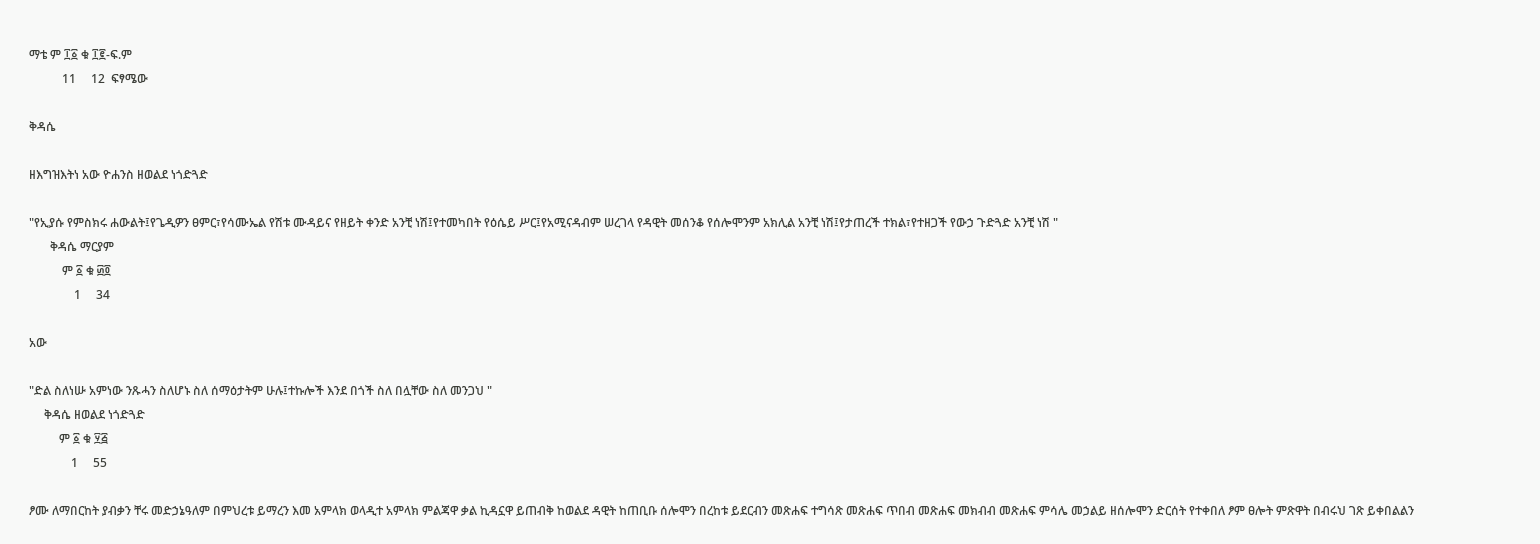ማቴ ም ፲፩ ቁ ፲፪-ፍ.ም
           11     12  ፍፃሜው

ቅዳሴ

ዘእግዝእትነ አው ዮሐንስ ዘወልደ ነጎድጓድ

"የኢያሱ የምስክሩ ሐውልት፤የጌዲዎን ፀምር፣የሳሙኤል የሽቱ ሙዳይና የዘይት ቀንድ አንቺ ነሽ፤የተመካበት የዕሴይ ሥር፤የአሚናዳብም ሠረገላ የዳዊት መሰንቆ የሰሎሞንም አክሊል አንቺ ነሽ፤የታጠረች ተክል፣የተዘጋች የውኃ ጉድጓድ አንቺ ነሽ "
       ቅዳሴ ማርያም
           ም ፩ ቁ ፴፬
               1     34

አው

"ድል ስለነሡ አምነው ንጹሓን ስለሆኑ ስለ ሰማዕታትም ሁሉ፤ተኩሎች እንደ በጎች ስለ በሏቸው ስለ መንጋህ "
     ቅዳሴ ዘወልደ ነጎድጓድ
          ም ፩ ቁ ፶፭
              1     55

ፆሙ ለማበርከት ያብቃን ቸሩ መድኃኔዓለም በምህረቱ ይማረን እመ አምላክ ወላዲተ አምላክ ምልጃዋ ቃል ኪዳኗዋ ይጠብቅ ከወልደ ዳዊት ከጠቢቡ ሰሎሞን በረከቱ ይደርብን መጽሐፍ ተግሳጽ መጽሐፍ ጥበብ መጽሐፍ መክብብ መጽሐፍ ምሳሌ መኃልይ ዘሰሎሞን ድርሰት የተቀበለ ፆም ፀሎት ምጽዋት በብሩህ ገጽ ይቀበልልን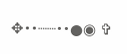✥••┈┈••●◉ ✞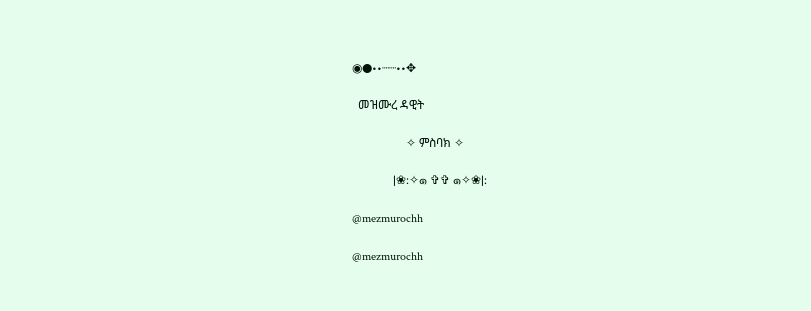◉●••┈┈••✥

  መዝሙረ ዳዊት

                  ✧ ምስባክ ✧

              |❀:✧๑ ✞✞ ๑✧❀|:

@mezmurochh

@mezmurochh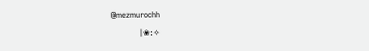@mezmurochh
              |❀:✧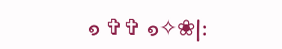๑ ✞✞ ๑✧❀|: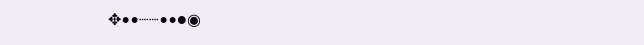✥••┈┈••●◉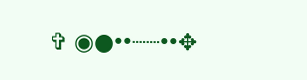✞ ◉●••┈┈••✥